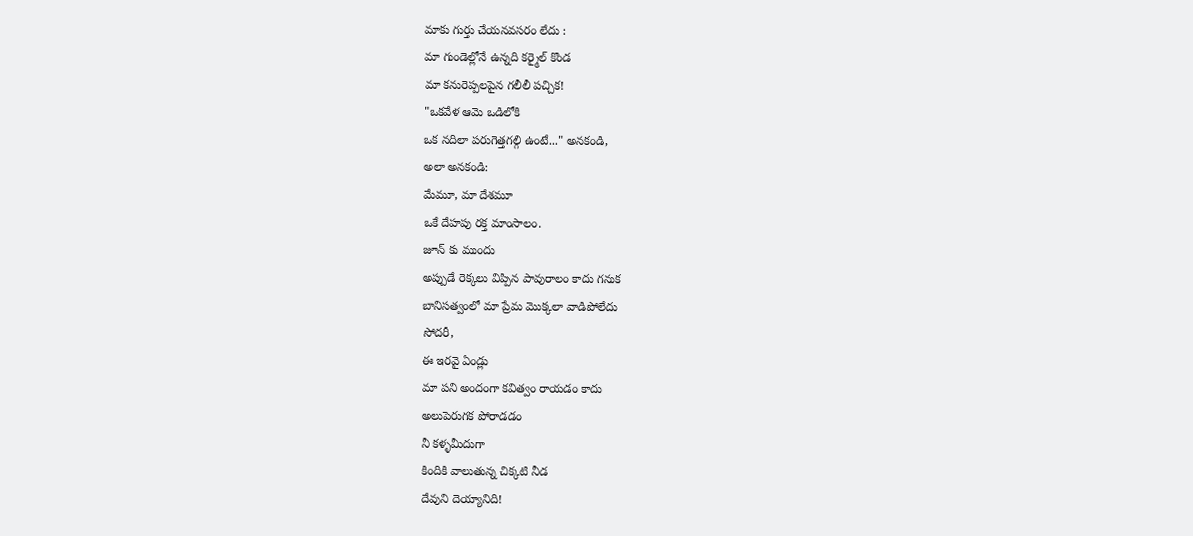మాకు గుర్తు చేయనవసరం లేదు :
మా గుండెల్లోనే ఉన్నది కర్మైల్ కొండ
మా కనురెప్పలపైన గలీలీ పచ్చిక!
"ఒకవేళ ఆమె ఒడిలోకి
ఒక నదిలా పరుగెత్తగల్గి ఉంటే..." అనకండి,
అలా అనకండి:
మేమూ, మా దేశమూ
ఒకే దేహపు రక్త మాంసాలం.
జూన్ కు ముందు
అప్పుడే రెక్కలు విప్పిన పావురాలం కాదు గనుక
బానిసత్వంలో మా ప్రేమ మొక్కలా వాడిపోలేదు
సోదరీ,
ఈ ఇరవై ఏండ్లు
మా పని అందంగా కవిత్వం రాయడం కాదు
అలుపెరుగక పోరాడడం
నీ కళ్ళమీదుగా
కిందికి వాలుతున్న చిక్కటి నీడ
దేవుని దెయ్యానిది!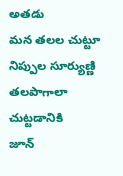అతడు
మన తలల చుట్టూ నిప్పుల సూర్యుణ్ణి
తలపాగాలా చుట్టడానికి
జూన్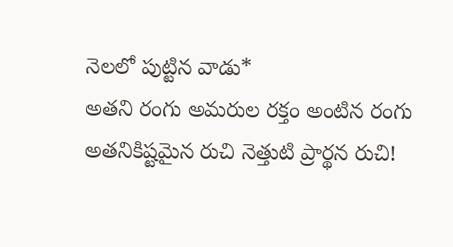నెలలో పుట్టిన వాడు*
అతని రంగు అమరుల రక్తం అంటిన రంగు
అతనికిష్టమైన రుచి నెత్తుటి ప్రార్థన రుచి!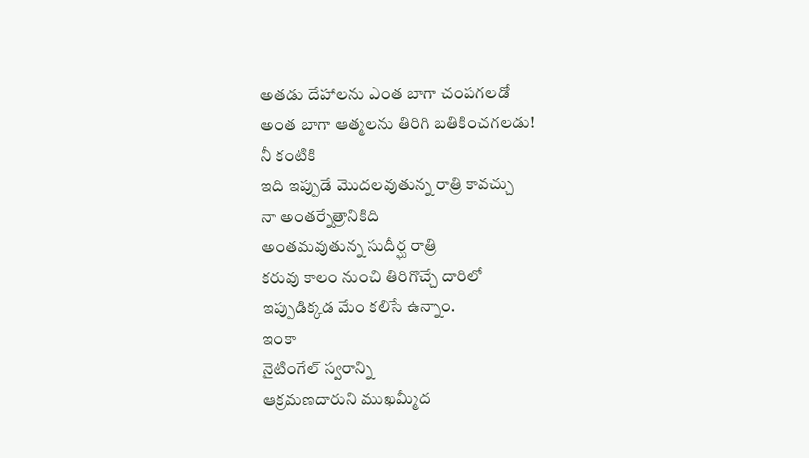అతడు దేహాలను ఎంత బాగా చంపగలడో
అంత బాగా ఆత్మలను తిరిగి బతికించగలడు!
నీ కంటికి
ఇది ఇప్పుడే మొదలవుతున్న రాత్రి కావచ్చు
నా అంతర్నేత్రానికిది
అంతమవుతున్న సుదీర్ఘ రాత్రి
కరువు కాలం నుంచి తిరిగొచ్చే దారిలో
ఇప్పుడిక్కడ మేం కలిసే ఉన్నాం.
ఇంకా
నైటింగేల్ స్వరాన్ని
ఆక్రమణదారుని ముఖమ్మీద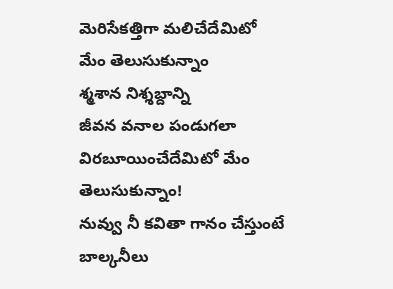మెరిసేకత్తిగా మలిచేదేమిటో
మేం తెలుసుకున్నాం
శ్మశాన నిశ్శబ్దాన్ని
జీవన వనాల పండుగలా
విరబూయించేదేమిటో మేం తెలుసుకున్నాం!
నువ్వు నీ కవితా గానం చేస్తుంటే
బాల్కనీలు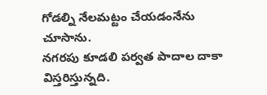గోడల్ని నేలమట్టం చేయడంనేను చూసాను.
నగరపు కూడలి పర్వత పాదాల దాకా
విస్తరిస్తున్నది.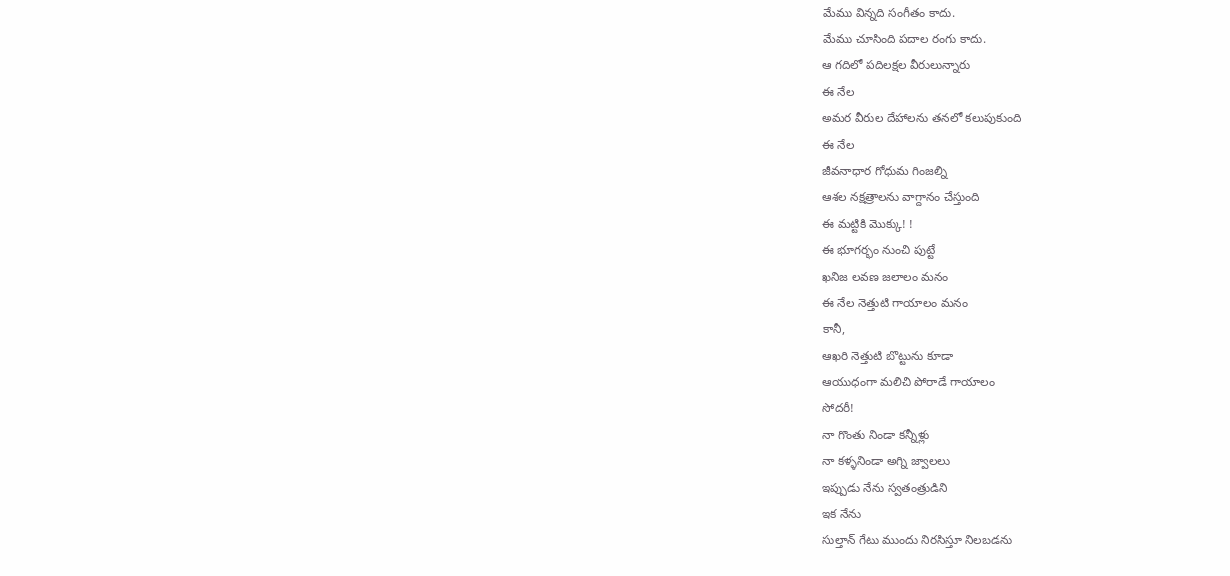మేము విన్నది సంగీతం కాదు.
మేము చూసింది పదాల రంగు కాదు.
ఆ గదిలో పదిలక్షల వీరులున్నారు
ఈ నేల
అమర వీరుల దేహాలను తనలో కలుపుకుంది
ఈ నేల
జీవనాధార గోధుమ గింజల్ని
ఆశల నక్షత్రాలను వాగ్దానం చేస్తుంది
ఈ మట్టికి మొక్కు! !
ఈ భూగర్భం నుంచి పుట్టే
ఖనిజ లవణ జలాలం మనం
ఈ నేల నెత్తుటి గాయాలం మనం
కానీ,
ఆఖరి నెత్తుటి బొట్టును కూడా
ఆయుధంగా మలిచి పోరాడే గాయాలం
సోదరీ!
నా గొంతు నిండా కన్నీళ్లు
నా కళ్ళనిండా అగ్ని జ్వాలలు
ఇప్పుడు నేను స్వతంత్రుడిని
ఇక నేను
సుల్తాన్ గేటు ముందు నిరసిస్తూ నిలబడను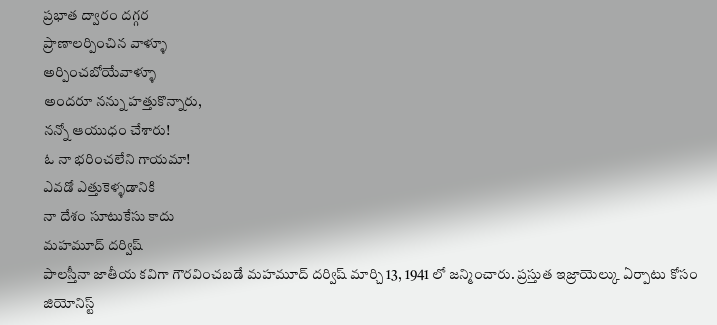ప్రభాత ద్వారం దగ్గర
ప్రాణాలర్పించిన వాళ్ళూ
అర్పించబోయేవాళ్ళూ
అందరూ నన్ను హత్తుకొన్నారు,
నన్నో ఆయుధం చేశారు!
ఓ నా భరించలేని గాయమా!
ఎవడో ఎత్తుకెళ్ళడానికి
నా దేశం సూటుకేసు కాదు
మహమూద్ దర్విష్
పాలస్తీనా జాతీయ కవిగా గౌరవించబడే మహమూద్ దర్విష్ మార్చి 13, 1941 లో జన్మించారు. ప్రస్తుత ఇజ్రాయెల్కు ఏర్పాటు కోసం జియోనిస్ట్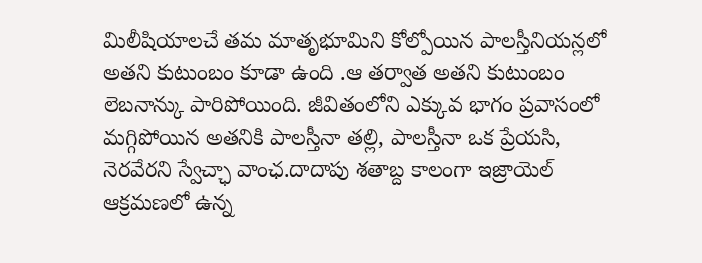మిలీషియాలచే తమ మాతృభూమిని కోల్పోయిన పాలస్తీనియన్లలో అతని కుటుంబం కూడా ఉంది .ఆ తర్వాత అతని కుటుంబం లెబనాన్కు పారిపోయింది. జీవితంలోని ఎక్కువ భాగం ప్రవాసంలో మగ్గిపోయిన అతనికి పాలస్తీనా తల్లి, పాలస్తీనా ఒక ప్రేయసి, నెరవేరని స్వేచ్ఛా వాంఛ.దాదాపు శతాబ్ద కాలంగా ఇజ్రాయెల్ ఆక్రమణలో ఉన్న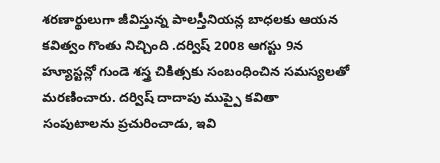శరణార్థులుగా జీవిస్తున్న పాలస్తీనియన్ల బాధలకు ఆయన కవిత్వం గొంతు నిచ్చింది .దర్విష్ 2008 ఆగస్టు 9న హ్యూస్టన్లో గుండె శస్త్ర చికిత్సకు సంబంధించిన సమస్యలతో మరణించారు. దర్విష్ దాదాపు ముప్పై కవితా సంపుటాలను ప్రచురించాడు, ఇవి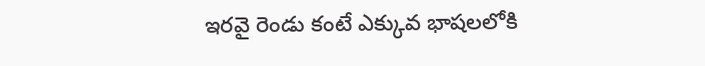ఇరవై రెండు కంటే ఎక్కువ భాషలలోకి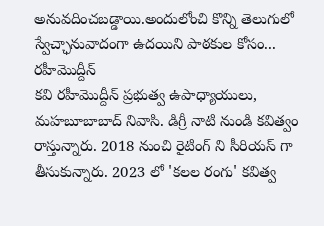అనువదించబడ్డాయి.అందులోంచి కొన్ని తెలుగులో స్వేచ్ఛానువాదంగా ఉదయిని పాఠకుల కోసం...
రహీమొద్దీన్
కవి రహీమొద్దీన్ ప్రభుత్వ ఉపాధ్యాయులు, మహబూబాబాద్ నివాసి. డిగ్రీ నాటి నుండి కవిత్వం రాస్తున్నారు. 2018 నుంచి రైటింగ్ ని సీరియస్ గా తీసుకున్నారు. 2023 లో 'కలల రంగు' కవిత్వ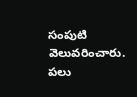సంపుటి వెలువరించారు. పలు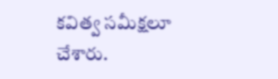కవిత్వ సమీక్షలూ చేశారు.